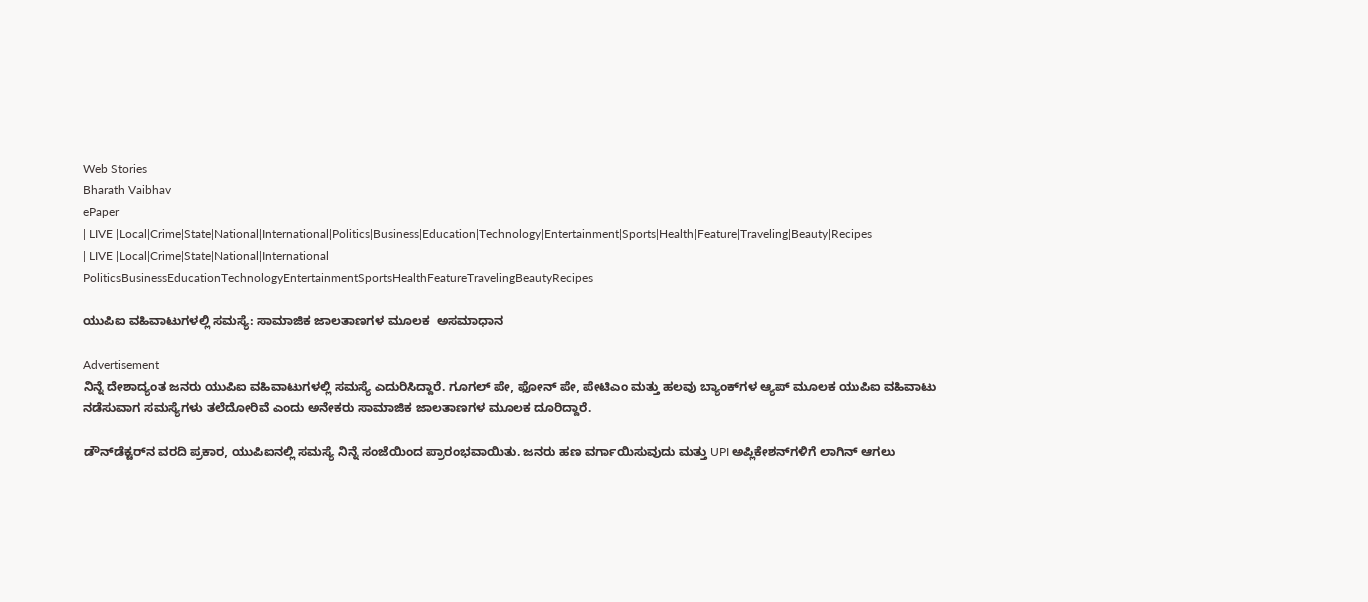Web Stories
Bharath Vaibhav
ePaper
| LIVE |Local|Crime|State|National|International|Politics|Business|Education|Technology|Entertainment|Sports|Health|Feature|Traveling|Beauty|Recipes
| LIVE |Local|Crime|State|National|International
PoliticsBusinessEducationTechnologyEntertainmentSportsHealthFeatureTravelingBeautyRecipes

ಯುಪಿಐ ವಹಿವಾಟುಗಳಲ್ಲಿ ಸಮಸ್ಯೆ: ಸಾಮಾಜಿಕ ಜಾಲತಾಣಗಳ ಮೂಲಕ  ಅಸಮಾಧಾನ

Advertisement
ನಿನ್ನೆ ದೇಶಾದ್ಯಂತ ಜನರು ಯುಪಿಐ ವಹಿವಾಟುಗಳಲ್ಲಿ ಸಮಸ್ಯೆ ಎದುರಿಸಿದ್ದಾರೆ. ಗೂಗಲ್ ಪೇ, ಫೋನ್ ಪೇ, ಪೇಟಿಎಂ ಮತ್ತು ಹಲವು ಬ್ಯಾಂಕ್‌ಗಳ ಆ್ಯಪ್‌ ಮೂಲಕ ಯುಪಿಐ ವಹಿವಾಟು ನಡೆಸುವಾಗ ಸಮಸ್ಯೆಗಳು ತಲೆದೋರಿವೆ ಎಂದು ಅನೇಕರು ಸಾಮಾಜಿಕ ಜಾಲತಾಣಗಳ ಮೂಲಕ ದೂರಿದ್ದಾರೆ.

ಡೌನ್‌ಡೆಕ್ಟರ್‌ನ ವರದಿ ಪ್ರಕಾರ, ಯುಪಿಐನಲ್ಲಿ ಸಮಸ್ಯೆ ನಿನ್ನೆ ಸಂಜೆಯಿಂದ ಪ್ರಾರಂಭವಾಯಿತು. ಜನರು ಹಣ ವರ್ಗಾಯಿಸುವುದು ಮತ್ತು UPI ಅಪ್ಲಿಕೇಶನ್‌ಗಳಿಗೆ ಲಾಗಿನ್ ಆಗಲು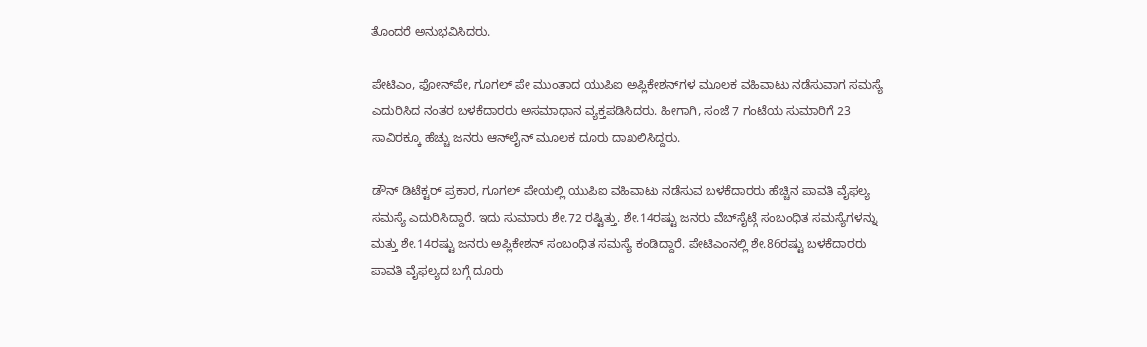ತೊಂದರೆ ಅನುಭವಿಸಿದರು.

ಪೇಟಿಎಂ, ಫೋನ್‌ಪೇ, ಗೂಗಲ್ ಪೇ ಮುಂತಾದ ಯುಪಿಐ ಅಪ್ಲಿಕೇಶನ್‌ಗಳ ಮೂಲಕ ವಹಿವಾಟು ನಡೆಸುವಾಗ ಸಮಸ್ಯೆ ಎದುರಿಸಿದ ನಂತರ ಬಳಕೆದಾರರು ಅಸಮಾಧಾನ ವ್ಯಕ್ತಪಡಿಸಿದರು. ಹೀಗಾಗಿ, ಸಂಜೆ 7 ಗಂಟೆಯ ಸುಮಾರಿಗೆ 23 ಸಾವಿರಕ್ಕೂ ಹೆಚ್ಚು ಜನರು ಆನ್‌ಲೈನ್‌ ಮೂಲಕ ದೂರು ದಾಖಲಿಸಿದ್ದರು.

ಡೌನ್ ಡಿಟೆಕ್ಟರ್ ಪ್ರಕಾರ, ಗೂಗಲ್ ಪೇಯಲ್ಲಿ ಯುಪಿಐ ವಹಿವಾಟು ನಡೆಸುವ ಬಳಕೆದಾರರು ಹೆಚ್ಚಿನ ಪಾವತಿ ವೈಫಲ್ಯ ಸಮಸ್ಯೆ ಎದುರಿಸಿದ್ದಾರೆ. ಇದು ಸುಮಾರು ಶೇ.72 ರಷ್ಟಿತ್ತು. ಶೇ.14ರಷ್ಟು ಜನರು ವೆಬ್‌ಸೈಟ್ಗೆ ಸಂಬಂಧಿತ ಸಮಸ್ಯೆಗಳನ್ನು ಮತ್ತು ಶೇ.14ರಷ್ಟು ಜನರು ಅಪ್ಲಿಕೇಶನ್ ಸಂಬಂಧಿತ ಸಮಸ್ಯೆ ಕಂಡಿದ್ದಾರೆ. ಪೇಟಿಎಂನಲ್ಲಿ ಶೇ.86ರಷ್ಟು ಬಳಕೆದಾರರು ಪಾವತಿ ವೈಫಲ್ಯದ ಬಗ್ಗೆ ದೂರು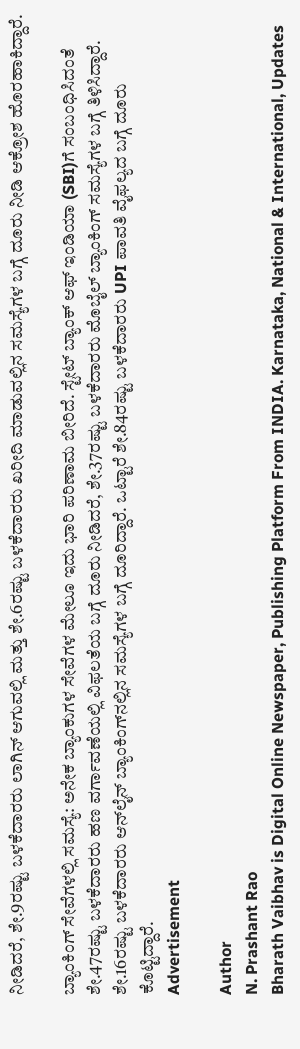ನೀಡಿದರೆ, ಶೇ.9ರಷ್ಟು ಬಳಕೆದಾರರು ಲಾಗಿನ್ ಆಗುವಲ್ಲಿ ಮತ್ತು ಶೇ.6ರಷ್ಟು ಬಳಕೆದಾರರು ಖರೀದಿ ಮಾಡುವಲ್ಲಿನ ಸಮಸ್ಯೆಗಳ ಬಗ್ಗೆ ದೂರು ನೀಡಿ ಆಕ್ರೋಶ ಹೊರಹಾಕಿದ್ದಾರೆ.

ಬ್ಯಾಂಕಿಂಗ್ ಸೇವೆಗಳಲ್ಲಿ ಸಮಸ್ಯೆ: ಅನೇಕ ಬ್ಯಾಂಕುಗಳ ಸೇವೆಗಳ ಮೇಲೂ ಇದು ಭಾರಿ ಪರಿಣಾಮ ಬೀರಿದೆ. ಸ್ಟೇಟ್ ಬ್ಯಾಂಕ್ ಆಫ್ ಇಂಡಿಯಾ (SBI)ಗೆ ಸಂಬಂಧಿಸಿದಂತೆ ಶೇ.47ರಷ್ಟು ಬಳಕೆದಾರರು ಹಣ ವರ್ಗಾವಣೆಯಲ್ಲಿ ವಿಫಲತೆಯ ಬಗ್ಗೆ ದೂರು ನೀಡಿದರೆ, ಶೇ.37ರಷ್ಟು ಬಳಕೆದಾರರು ಮೊಬೈಲ್ ಬ್ಯಾಂಕಿಂಗ್‌ ಸಮಸ್ಯೆಗಳ ಬಗ್ಗೆ ತಿಳಿಸಿದ್ದಾರೆ. ಶೇ.16ರಷ್ಟು ಬಳಕೆದಾರರು ಆನ್‌ಲೈನ್ ಬ್ಯಾಂಕಿಂಗ್‌ನಲ್ಲಿನ ಸಮಸ್ಯೆಗಳ ಬಗ್ಗೆ ದೂರಿದ್ದಾರೆ. ಒಟ್ಟಾರೆ ಶೇ.84ರಷ್ಟು ಬಳಕೆದಾರರು UPI ಪಾವತಿ ವೈಫಲ್ಯದ ಬಗ್ಗೆ ದೂರು ಕೊಟ್ಟಿದ್ದಾರೆ.
Advertisement

Author
N. Prashant Rao
Bharath Vaibhav is Digital Online Newspaper, Publishing Platform From INDIA. Karnataka, National & International, Updates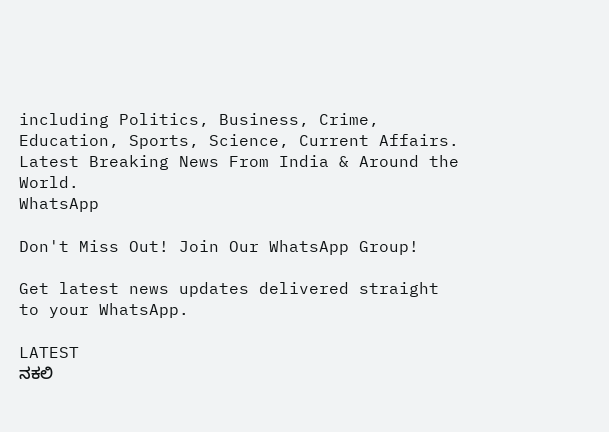including Politics, Business, Crime, Education, Sports, Science, Current Affairs. Latest Breaking News From India & Around the World.
WhatsApp

Don't Miss Out! Join Our WhatsApp Group!

Get latest news updates delivered straight to your WhatsApp.

LATEST
ನಕಲಿ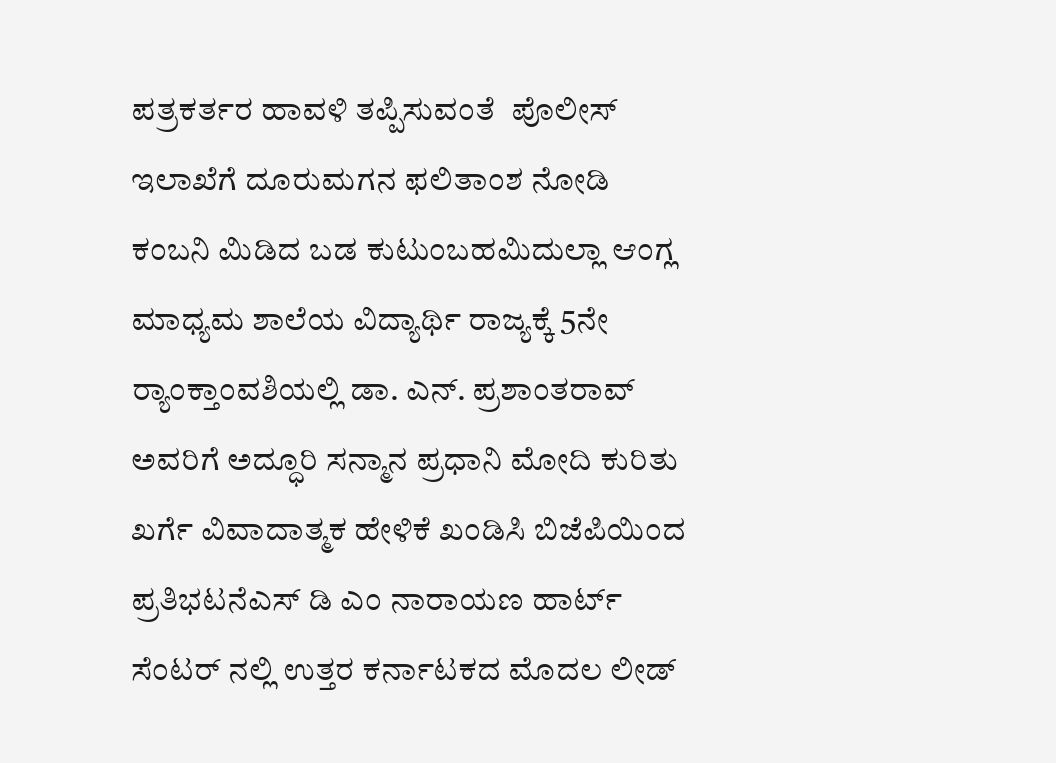ಪತ್ರಕರ್ತರ ಹಾವಳಿ ತಪ್ಪಿಸುವಂತೆ  ಪೊಲೀಸ್ ಇಲಾಖೆಗೆ ದೂರುಮಗನ ಫಲಿತಾಂಶ ನೋಡಿ ಕಂಬನಿ ಮಿಡಿದ ಬಡ ಕುಟುಂಬಹಮಿದುಲ್ಲಾ ಆಂಗ್ಲ ಮಾಧ್ಯಮ ಶಾಲೆಯ ವಿದ್ಯಾರ್ಥಿ ರಾಜ್ಯಕ್ಕೆ 5ನೇ ರ್‍ಯಾಂಕ್ತಾಂವಶಿಯಲ್ಲಿ ಡಾ. ಎನ್. ಪ್ರಶಾಂತರಾವ್ ಅವರಿಗೆ ಅದ್ಧೂರಿ ಸನ್ಮಾನ ಪ್ರಧಾನಿ ಮೋದಿ ಕುರಿತು ಖರ್ಗೆ ವಿವಾದಾತ್ಮಕ ಹೇಳಿಕೆ ಖಂಡಿಸಿ ಬಿಜೆಪಿಯಿಂದ ಪ್ರತಿಭಟನೆಎಸ್ ಡಿ ಎಂ ನಾರಾಯಣ ಹಾರ್ಟ್ ಸೆಂಟರ್ ನಲ್ಲಿ ಉತ್ತರ ಕರ್ನಾಟಕದ ಮೊದಲ ಲೀಡ್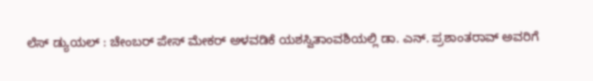ಲೆಸ್ ಡ್ಯುಯಲ್ : ಚೇಂಬರ್ ಪೇಸ್ ಮೇಕರ್ ಅಳವಡಿಕೆ ಯಶಸ್ವಿತಾಂವಶಿಯಲ್ಲಿ ಡಾ. ಎನ್. ಪ್ರಶಾಂತರಾವ್ ಅವರಿಗೆ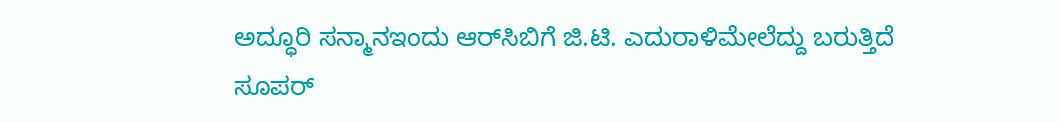ಅದ್ಧೂರಿ ಸನ್ಮಾನಇಂದು ಆರ್‌ಸಿಬಿಗೆ ಜಿ.ಟಿ. ಎದುರಾಳಿಮೇಲೆದ್ದು ಬರುತ್ತಿದೆ ಸೂಪರ್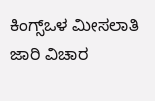ಕಿಂಗ್ಸ್ಒಳ ಮೀಸಲಾತಿ ಜಾರಿ ವಿಚಾರ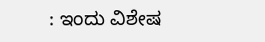: ಇಂದು ವಿಶೇಷ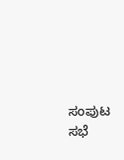ಸಂಪುಟ ಸಭೆ